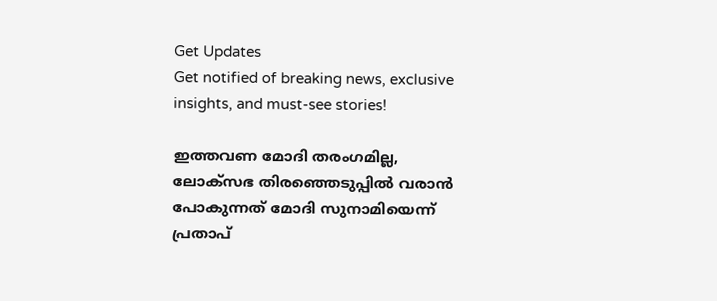Get Updates
Get notified of breaking news, exclusive insights, and must-see stories!

ഇത്തവണ മോദി തരംഗമില്ല, ലോക്സഭ തിരഞ്ഞെടുപ്പില്‍ വരാന്‍ പോകുന്നത് മോദി സുനാമിയെന്ന് പ്രതാപ്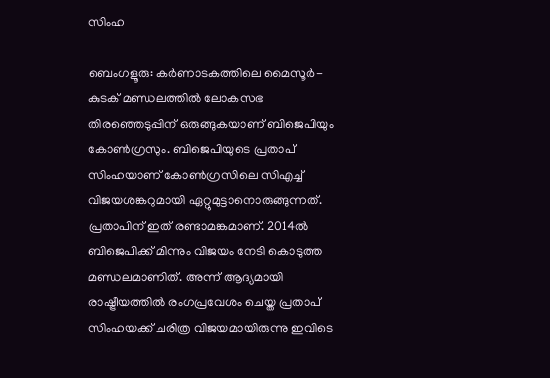സിംഹ

ബെംഗളൂരു: കര്‍ണാടകത്തിലെ മൈസൂര്‍- കുടക് മണ്ഡലത്തില്‍ ലോകസഭ തിരഞ്ഞെടുപ്പിന് ഒരുങ്ങുകയാണ് ബിജെപിയും കോണ്‍ഗ്രസും. ബിജെപിയുടെ പ്രതാപ് സിംഹയാണ് കോണ്‍ഗ്രസിലെ സിഎച്ച് വിജയശങ്കറുമായി ഏറ്റുമുട്ടാനൊരുങ്ങുന്നത്. പ്രതാപിന് ഇത് രണ്ടാമങ്കമാണ്. 2014ല്‍ ബിജെപിക്ക് മിന്നും വിജയം നേടി കൊടുത്ത മണ്ഡലമാണിത്. അന്ന് ആദ്യമായി രാഷ്ട്രീയത്തില്‍ രംഗപ്രവേശം ചെയ്ത പ്രതാപ് സിംഹയക്ക് ചരിത്ര വിജയമായിരുന്നു ഇവിടെ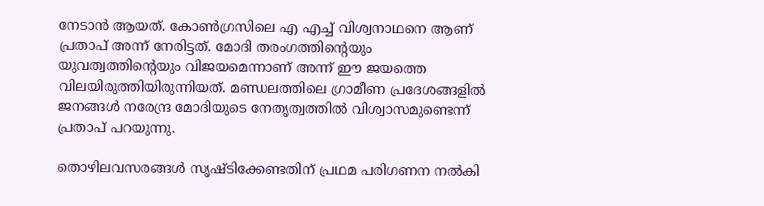നേടാന്‍ ആയത്. കോണ്‍ഗ്രസിലെ എ എച്ച് വിശ്വനാഥനെ ആണ് പ്രതാപ് അന്ന് നേരിട്ടത്. മോദി തരംഗത്തിന്റെയും യുവത്വത്തിന്റെയും വിജയമെന്നാണ് അന്ന് ഈ ജയത്തെ വിലയിരുത്തിയിരുന്നിയത്. മണ്ഡലത്തിലെ ഗ്രാമീണ പ്രദേശങ്ങളില്‍ ജനങ്ങള്‍ നരേന്ദ്ര മോദിയുടെ നേതൃത്വത്തില്‍ വിശ്വാസമുണ്ടെന്ന് പ്രതാപ് പറയുന്നു.

തൊഴിലവസരങ്ങള്‍ സൃഷ്ടിക്കേണ്ടതിന് പ്രഥമ പരിഗണന നല്‍കി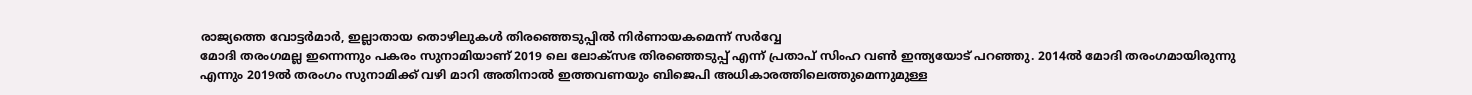രാജ്യത്തെ വോട്ടര്‍മാര്‍, ഇല്ലാതായ തൊഴിലുകള്‍ തിരഞ്ഞെടുപ്പില്‍ നിര്‍ണായകമെന്ന് സര്‍വ്വേ
മോദി തരംഗമല്ല ഇന്നെന്നും പകരം സുനാമിയാണ് 2019 ലെ ലോക്‌സഭ തിരഞ്ഞെടുപ്പ് എന്ന് പ്രതാപ് സിംഹ വണ്‍ ഇന്ത്യയോട് പറഞ്ഞു. 2014ല്‍ മോദി തരംഗമായിരുന്നു എന്നും 2019ല്‍ തരംഗം സുനാമിക്ക് വഴി മാറി അതിനാല്‍ ഇത്തവണയും ബിജെപി അധികാരത്തിലെത്തുമെന്നുമുള്ള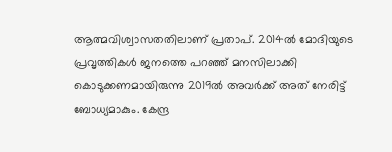ആത്മവിശ്വാസതതിലാണ് പ്രതാപ്. 2014ല്‍ മോദിയുടെ പ്രവൃത്തികള്‍ ജനത്തെ പറഞ്ഞ് മനസിലാക്കി കൊടുക്കണമായിരുന്നു 2019ല്‍ അവര്‍ക്ക് അത് നേരിട്ട് ബോധ്യമാകും. കേന്ദ്ര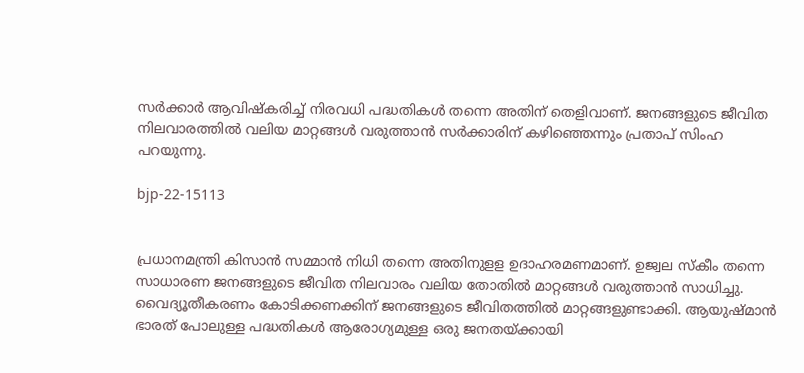സര്‍ക്കാര്‍ ആവിഷ്‌കരിച്ച് നിരവധി പദ്ധതികള്‍ തന്നെ അതിന് തെളിവാണ്. ജനങ്ങളുടെ ജീവിത നിലവാരത്തില്‍ വലിയ മാറ്റങ്ങള്‍ വരുത്താന്‍ സര്‍ക്കാരിന് കഴിഞ്ഞെന്നും പ്രതാപ് സിംഹ പറയുന്നു.

bjp-22-15113


പ്രധാനമന്ത്രി കിസാന്‍ സമ്മാന്‍ നിധി തന്നെ അതിനുളള ഉദാഹരമണമാണ്. ഉജ്വല സ്‌കീം തന്നെ സാധാരണ ജനങ്ങളുടെ ജീവിത നിലവാരം വലിയ തോതില്‍ മാറ്റങ്ങള്‍ വരുത്താന്‍ സാധിച്ചു. വൈദ്യൂതീകരണം കോടിക്കണക്കിന് ജനങ്ങളുടെ ജീവിതത്തില്‍ മാറ്റങ്ങളുണ്ടാക്കി. ആയുഷ്മാന്‍ ഭാരത് പോലുള്ള പദ്ധതികള്‍ ആരോഗ്യമുള്ള ഒരു ജനതയ്ക്കായി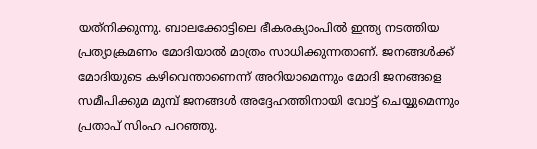യത്‌നിക്കുന്നു. ബാലക്കോട്ടിലെ ഭീകരക്യാംപില്‍ ഇന്ത്യ നടത്തിയ പ്രത്യാക്രമണം മോദിയാല്‍ മാത്രം സാധിക്കുന്നതാണ്. ജനങ്ങള്‍ക്ക് മോദിയുടെ കഴിവെന്താണെന്ന് അറിയാമെന്നും മോദി ജനങ്ങളെ സമീപിക്കുമ മുമ്പ് ജനങ്ങള്‍ അദ്ദേഹത്തിനായി വോട്ട് ചെയ്യുമെന്നും പ്രതാപ് സിംഹ പറഞ്ഞു.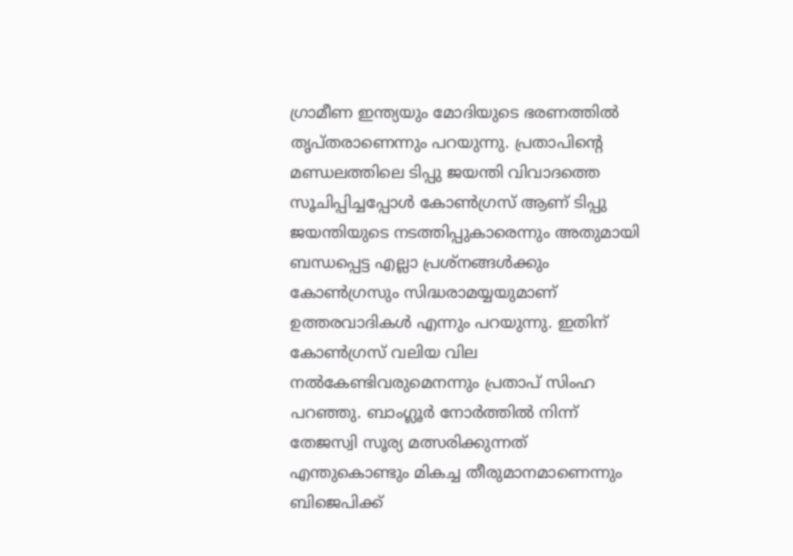ഗ്രാമീണ ഇന്ത്യയും മോദിയുടെ ഭരണത്തില്‍ തൃപ്തരാണെന്നും പറയുന്നു. പ്രതാപിന്റെ മണ്ഡലത്തിലെ ടിപ്പു ജയന്തി വിവാദത്തെ സൂചിപ്പിച്ചപ്പോള്‍ കോണ്‍ഗ്രസ് ആണ് ടിപ്പു ജയന്തിയുടെ നടത്തിപ്പുകാരെന്നും അതുമായി ബന്ധപ്പെട്ട എല്ലാ പ്രശ്‌നങ്ങള്‍ക്കും കോണ്‍ഗ്രസും സിദ്ധരാമയ്യയുമാണ് ഉത്തരവാദികള്‍ എന്നും പറയുന്നു. ഇതിന് കോണ്‍ഗ്രസ് വലിയ വില നല്‍കേണ്ടിവരുമെനന്നും പ്രതാപ് സിംഹ പറഞ്ഞു. ബാംഗ്ലൂര്‍ നോര്‍ത്തില്‍ നിന്ന് തേജസ്വി സൂര്യ മത്സരിക്കുന്നത് എന്തുകൊണ്ടും മികച്ച തീരുമാനമാണെന്നും ബിജെപിക്ക്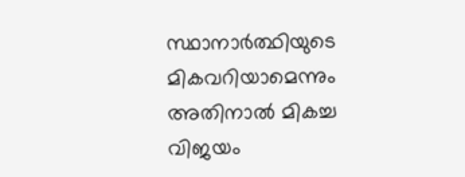സ്ഥാനാര്‍ത്ഥിയുടെ മികവറിയാമെന്നും അതിനാല്‍ മികച്ച വിജയം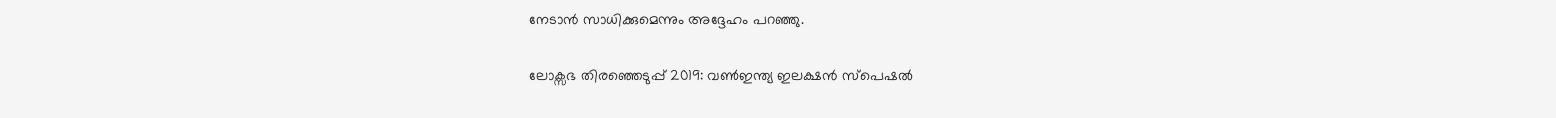നേടാന്‍ സാധിക്കുമെന്നും അദ്ദേഹം പറഞ്ഞു.

ലോക്സഭ തിരഞ്ഞെടുപ്പ് 2019: വൺഇന്ത്യ ഇലക്ഷൻ സ്പെഷൽ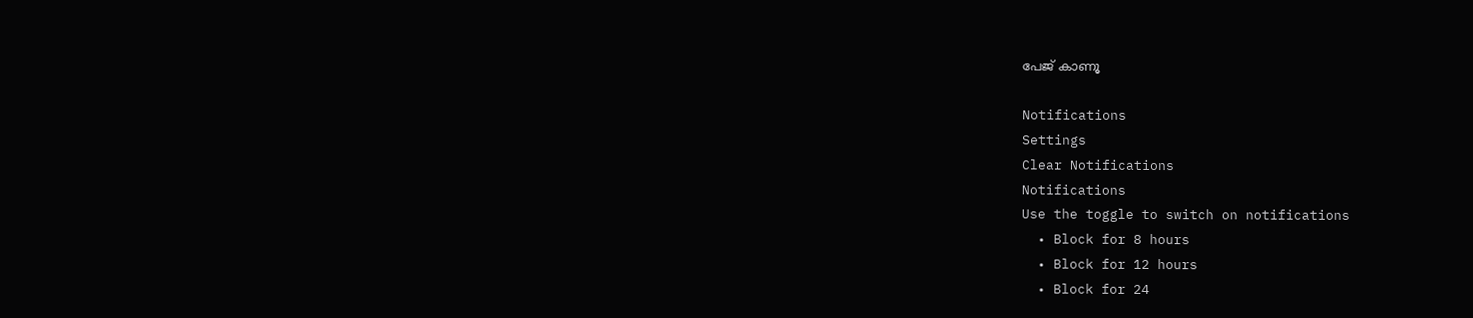പേജ് കാണൂ

Notifications
Settings
Clear Notifications
Notifications
Use the toggle to switch on notifications
  • Block for 8 hours
  • Block for 12 hours
  • Block for 24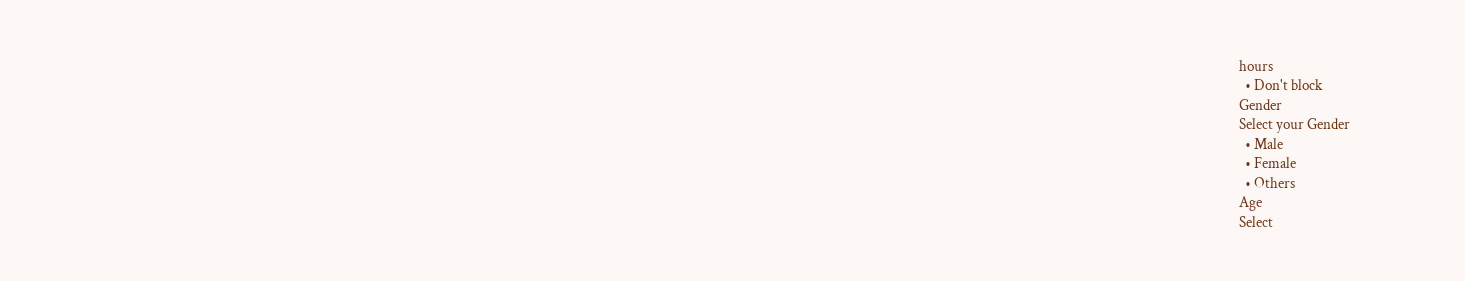hours
  • Don't block
Gender
Select your Gender
  • Male
  • Female
  • Others
Age
Select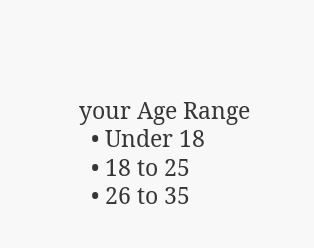your Age Range
  • Under 18
  • 18 to 25
  • 26 to 35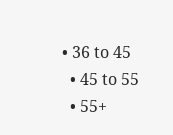• 36 to 45
  • 45 to 55
  • 55+